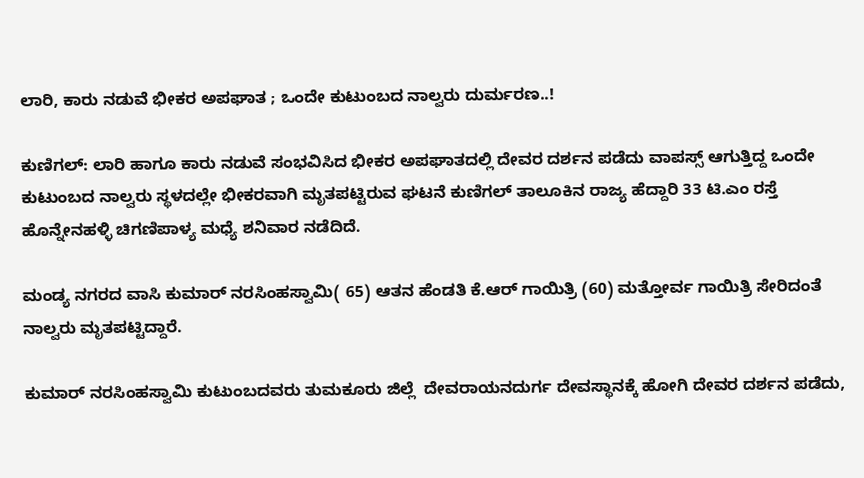ಲಾರಿ, ಕಾರು‌ ನಡುವೆ ಭೀಕರ ಅಪಘಾತ ; ಒಂದೇ ಕುಟುಂಬದ ನಾಲ್ವರು ದುರ್ಮರಣ..!

ಕುಣಿಗಲ್: ಲಾರಿ ಹಾಗೂ ಕಾರು ನಡುವೆ ಸಂಭವಿಸಿದ ಭೀಕರ ಅಪಘಾತದಲ್ಲಿ ದೇವರ ದರ್ಶನ ಪಡೆದು ವಾಪಸ್ಸ್ ಆಗುತ್ತಿದ್ದ ಒಂದೇ ಕುಟುಂಬದ ನಾಲ್ವರು ಸ್ಥಳದಲ್ಲೇ ಭೀಕರವಾಗಿ ಮೃತಪಟ್ಟಿರುವ ಘಟನೆ‌ ಕುಣಿಗಲ್ ತಾಲೂಕಿನ ರಾಜ್ಯ ಹೆದ್ದಾರಿ 33 ಟಿ.ಎಂ‌ ರಸ್ತೆ ಹೊನ್ನೇನಹಳ್ಳಿ ಚಿಗಣಿಪಾಳ್ಯ ಮಧ್ಯೆ ಶನಿವಾರ ನಡೆದಿದೆ.

ಮಂಡ್ಯ ನಗರದ ವಾಸಿ ಕುಮಾರ್ ನರಸಿಂಹಸ್ವಾಮಿ( 65) ಆತನ ಹೆಂಡತಿ ಕೆ.ಆರ್ ಗಾಯಿತ್ರಿ (60) ಮತ್ತೋರ್ವ ಗಾಯಿತ್ರಿ ಸೇರಿದಂತೆ ನಾಲ್ವರು ಮೃತಪಟ್ಟಿದ್ದಾರೆ.

ಕುಮಾರ್ ನರಸಿಂಹಸ್ವಾಮಿ ಕುಟುಂಬದವರು ತುಮಕೂರು ಜಿಲ್ಲೆ  ದೇವರಾಯನದುರ್ಗ ದೇವಸ್ಥಾನಕ್ಕೆ ಹೋಗಿ ದೇವರ ದರ್ಶನ ಪಡೆದು,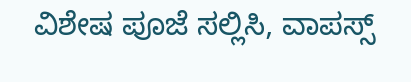ವಿಶೇಷ ಪೂಜೆ ಸಲ್ಲಿಸಿ, ವಾಪಸ್ಸ್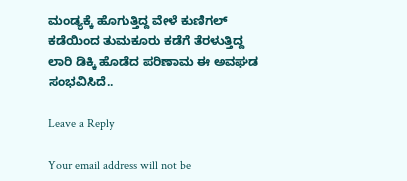ಮಂಡ್ಯಕ್ಕೆ ಹೊಗುತ್ತಿದ್ದ ವೇಳೆ ಕುಣಿಗಲ್ ಕಡೆಯಿಂದ ತುಮಕೂರು ಕಡೆಗೆ ತೆರಳುತ್ತಿದ್ದ ಲಾರಿ‌ ಡಿಕ್ಕಿ ಹೊಡೆದ ಪರಿಣಾಮ ಈ ಅವಘಡ ಸಂಭವಿಸಿದೆ..

Leave a Reply

Your email address will not be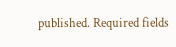published. Required fields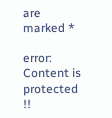are marked *

error: Content is protected !!